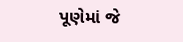પૂણેમાં જે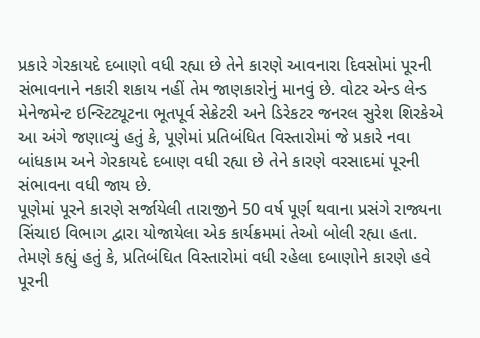પ્રકારે ગેરકાયદે દબાણો વધી રહ્યા છે તેને કારણે આવનારા દિવસોમાં પૂરની સંભાવનાને નકારી શકાય નહીં તેમ જાણકારોનું માનવું છે. વોટર એન્ડ લેન્ડ મેનેજમેન્ટ ઇન્સ્ટિટ્યૂટના ભૂતપૂર્વ સેક્રેટરી અને ડિરેકટર જનરલ સુરેશ શિરકેએ આ અંગે જણાવ્યું હતું કે, પૂણેમાં પ્રતિબંધિત વિસ્તારોમાં જે પ્રકારે નવા બાંધકામ અને ગેરકાયદે દબાણ વધી રહ્યા છે તેને કારણે વરસાદમાં પૂરની સંભાવના વધી જાય છે.
પૂણેમાં પૂરને કારણે સર્જાયેલી તારાજીને 50 વર્ષ પૂર્ણ થવાના પ્રસંગે રાજ્યના સિંચાઇ વિભાગ દ્વારા યોજાયેલા એક કાર્યક્રમમાં તેઓ બોલી રહ્યા હતા. તેમણે કહ્યું હતું કે, પ્રતિબંઘિત વિસ્તારોમાં વધી રહેલા દબાણોને કારણે હવે પૂરની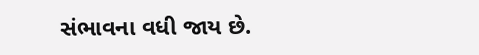સંભાવના વધી જાય છે.